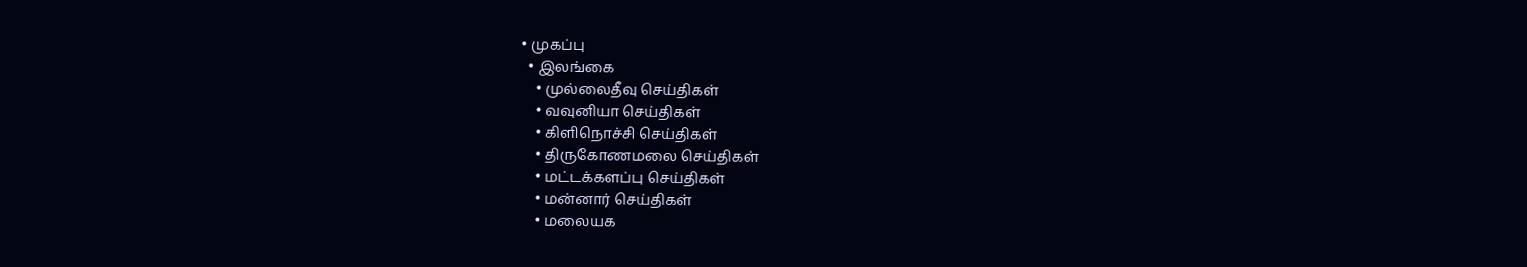• முகப்பு
  • இலங்கை
    • முல்லைதீவு செய்திகள்
    • வவுனியா செய்திகள்
    • கிளிநொச்சி செய்திகள்
    • திருகோணமலை செய்திகள்
    • மட்டக்களப்பு செய்திகள்
    • மன்னார் செய்திகள்
    • மலையக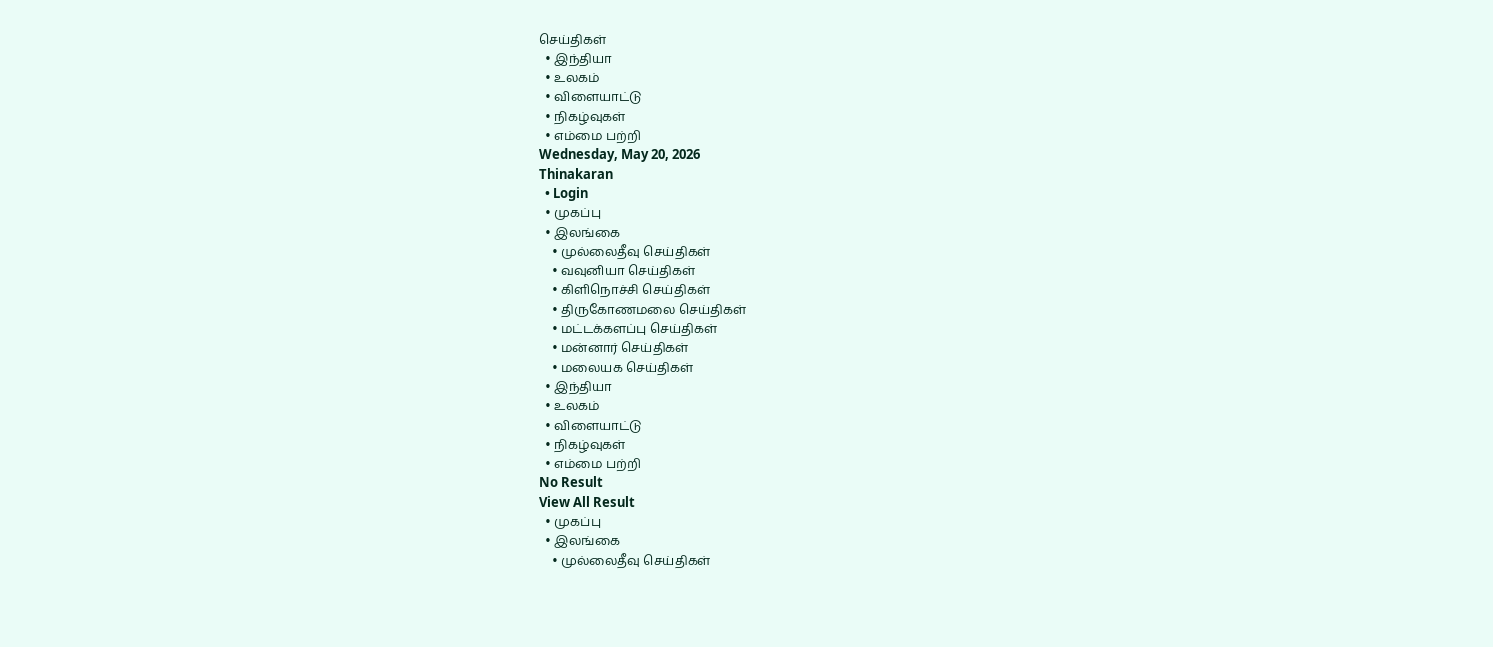செய்திகள்
  • இந்தியா
  • உலகம்
  • விளையாட்டு
  • நிகழ்வுகள்
  • எம்மை பற்றி
Wednesday, May 20, 2026
Thinakaran
  • Login
  • முகப்பு
  • இலங்கை
    • முல்லைதீவு செய்திகள்
    • வவுனியா செய்திகள்
    • கிளிநொச்சி செய்திகள்
    • திருகோணமலை செய்திகள்
    • மட்டக்களப்பு செய்திகள்
    • மன்னார் செய்திகள்
    • மலையக செய்திகள்
  • இந்தியா
  • உலகம்
  • விளையாட்டு
  • நிகழ்வுகள்
  • எம்மை பற்றி
No Result
View All Result
  • முகப்பு
  • இலங்கை
    • முல்லைதீவு செய்திகள்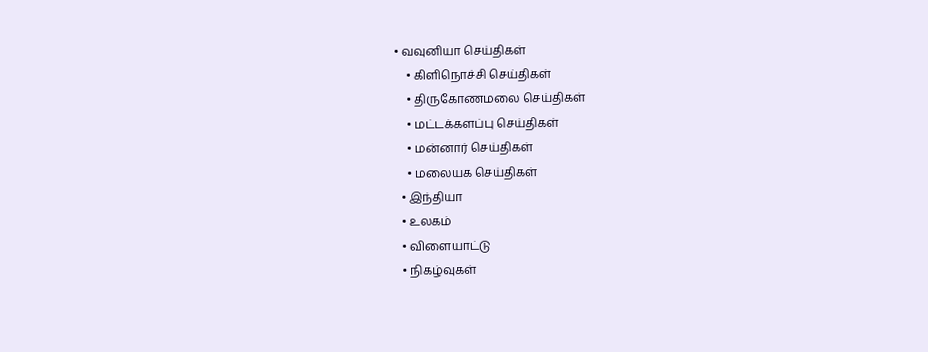• வவுனியா செய்திகள்
    • கிளிநொச்சி செய்திகள்
    • திருகோணமலை செய்திகள்
    • மட்டக்களப்பு செய்திகள்
    • மன்னார் செய்திகள்
    • மலையக செய்திகள்
  • இந்தியா
  • உலகம்
  • விளையாட்டு
  • நிகழ்வுகள்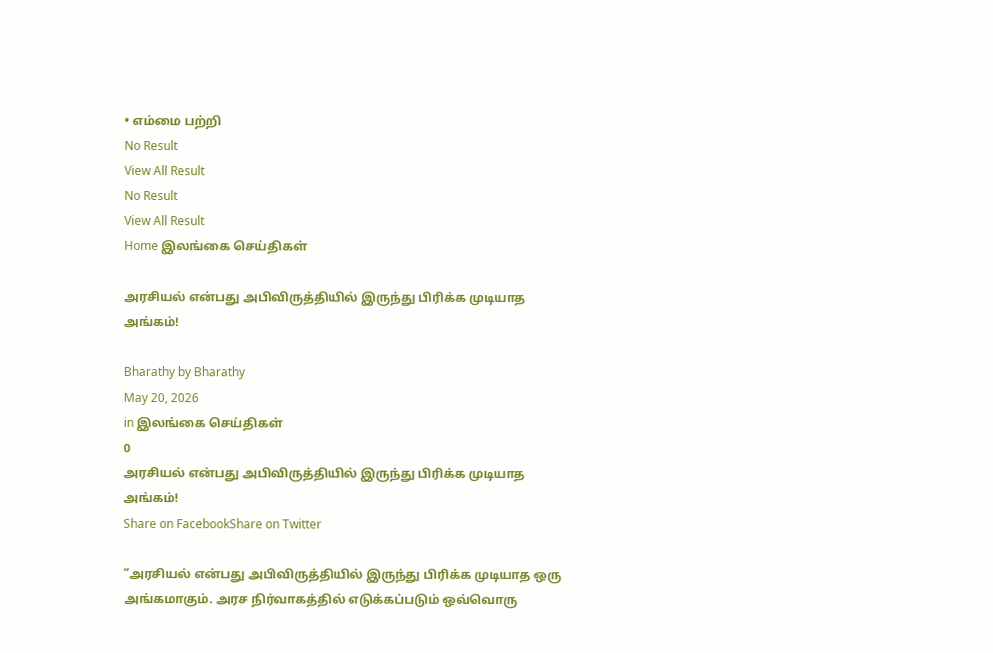• எம்மை பற்றி
No Result
View All Result
No Result
View All Result
Home இலங்கை செய்திகள்

அரசியல் என்பது அபிவிருத்தியில் இருந்து பிரிக்க முடியாத அங்கம்!

Bharathy by Bharathy
May 20, 2026
in இலங்கை செய்திகள்
0
அரசியல் என்பது அபிவிருத்தியில் இருந்து பிரிக்க முடியாத அங்கம்!
Share on FacebookShare on Twitter

“அரசியல் என்பது அபிவிருத்தியில் இருந்து பிரிக்க முடியாத ஒரு அங்கமாகும். அரச நிர்வாகத்தில் எடுக்கப்படும் ஒவ்வொரு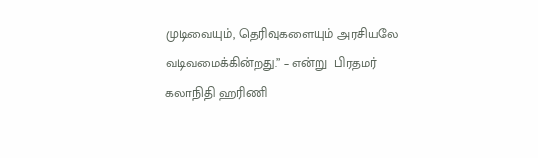முடிவையும், தெரிவுகளையும் அரசியலே வடிவமைக்கின்றது.” – என்று  பிரதமர் கலாநிதி ஹரிணி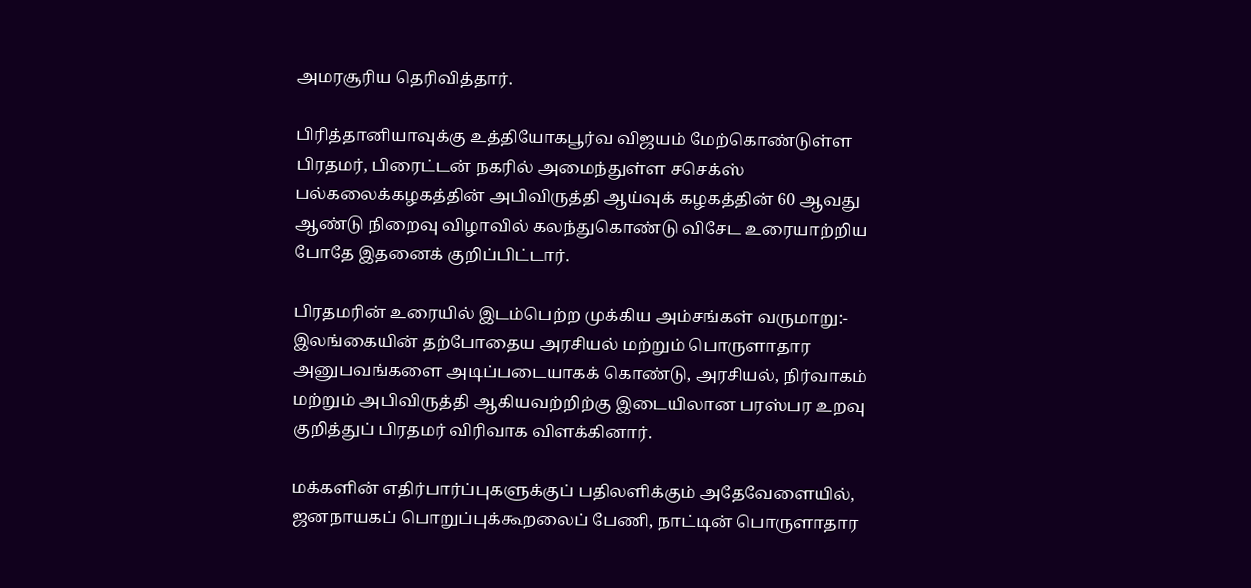அமரசூரிய தெரிவித்தார்.

பிரித்தானியாவுக்கு உத்தியோகபூர்வ விஜயம் மேற்கொண்டுள்ள பிரதமர், பிரைட்டன் நகரில் அமைந்துள்ள சசெக்ஸ் பல்கலைக்கழகத்தின் அபிவிருத்தி ஆய்வுக் கழகத்தின் 60 ஆவது ஆண்டு நிறைவு விழாவில் கலந்துகொண்டு விசேட உரையாற்றிய போதே இதனைக் குறிப்பிட்டார்.

பிரதமரின் உரையில் இடம்பெற்ற முக்கிய அம்சங்கள் வருமாறு:- இலங்கையின் தற்போதைய அரசியல் மற்றும் பொருளாதார அனுபவங்களை அடிப்படையாகக் கொண்டு, அரசியல், நிர்வாகம் மற்றும் அபிவிருத்தி ஆகியவற்றிற்கு இடையிலான பரஸ்பர உறவு குறித்துப் பிரதமர் விரிவாக விளக்கினார்.

மக்களின் எதிர்பார்ப்புகளுக்குப் பதிலளிக்கும் அதேவேளையில், ஜனநாயகப் பொறுப்புக்கூறலைப் பேணி, நாட்டின் பொருளாதார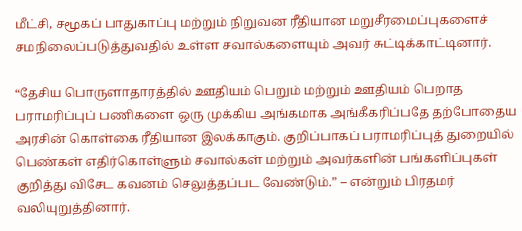மீட்சி, சமூகப் பாதுகாப்பு மற்றும் நிறுவன ரீதியான மறுசீரமைப்புகளைச் சமநிலைப்படுத்துவதில் உள்ள சவால்களையும் அவர் சுட்டிக்காட்டினார்.

“தேசிய பொருளாதாரத்தில் ஊதியம் பெறும் மற்றும் ஊதியம் பெறாத பராமரிப்புப் பணிகளை ஒரு முக்கிய அங்கமாக அங்கீகரிப்பதே தற்போதைய அரசின் கொள்கை ரீதியான இலக்காகும். குறிப்பாகப் பராமரிப்புத் துறையில் பெண்கள் எதிர்கொள்ளும் சவால்கள் மற்றும் அவர்களின் பங்களிப்புகள் குறித்து விசேட கவனம் செலுத்தப்பட வேண்டும்.” – என்றும் பிரதமர் வலியுறுத்தினார்.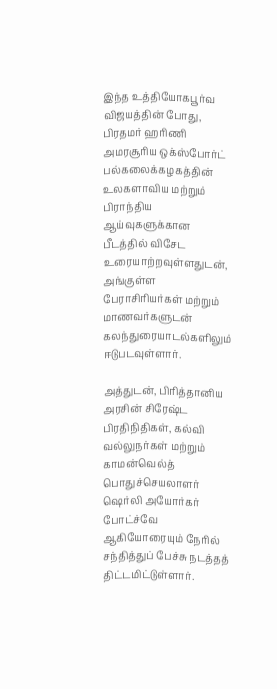இந்த உத்தியோகபூர்வ விஜயத்தின் போது, பிரதமர் ஹரிணி அமரசூரிய ஒக்ஸ்போர்ட் பல்கலைக்கழகத்தின் உலகளாவிய மற்றும் பிராந்திய ஆய்வுகளுக்கான பீடத்தில் விசேட உரையாற்றவுள்ளதுடன், அங்குள்ள பேராசிரியர்கள் மற்றும் மாணவர்களுடன் கலந்துரையாடல்களிலும் ஈடுபடவுள்ளார்.

அத்துடன், பிரித்தானிய அரசின் சிரேஷ்ட பிரதிநிதிகள், கல்வி வல்லுநர்கள் மற்றும் காமன்வெல்த் பொதுச்செயலாளர் ஷெர்லி அயோர்கர் போட்ச்வே ஆகியோரையும் நேரில் சந்தித்துப் பேச்சு நடத்தத் திட்டமிட்டுள்ளார்.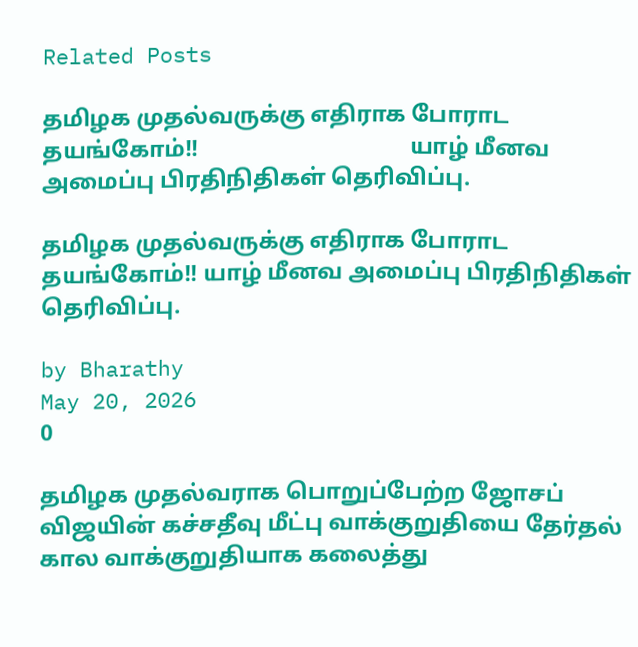Related Posts

தமிழக முதல்வருக்கு எதிராக போராட தயங்கோம்!!                                     யாழ் மீனவ அமைப்பு பிரதிநிதிகள் தெரிவிப்பு.

தமிழக முதல்வருக்கு எதிராக போராட தயங்கோம்!! யாழ் மீனவ அமைப்பு பிரதிநிதிகள் தெரிவிப்பு.

by Bharathy
May 20, 2026
0

தமிழக முதல்வராக பொறுப்பேற்ற ஜோசப் விஜயின் கச்சதீவு மீட்பு வாக்குறுதியை தேர்தல் கால வாக்குறுதியாக கலைத்து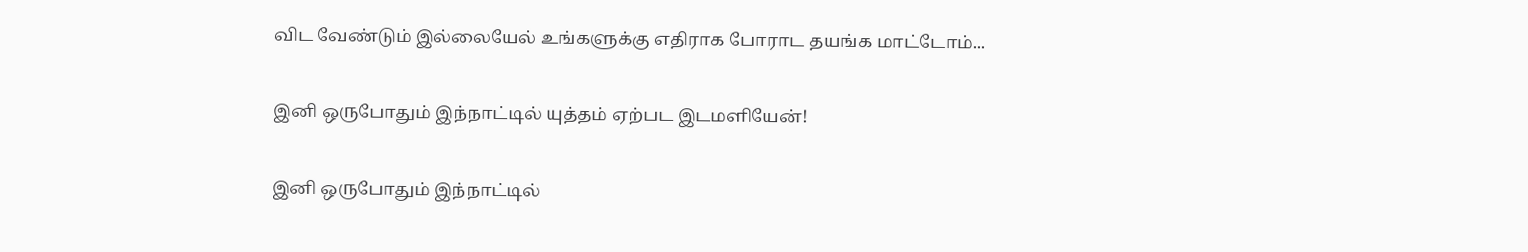விட வேண்டும் இல்லையேல் உங்களுக்கு எதிராக போராட தயங்க மாட்டோம்...

இனி ஒருபோதும் இந்நாட்டில் யுத்தம் ஏற்பட இடமளியேன்!

இனி ஒருபோதும் இந்நாட்டில்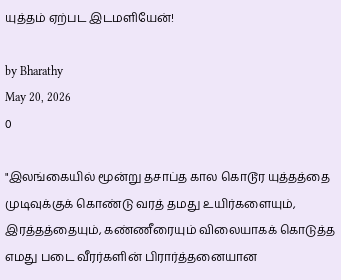யுத்தம் ஏற்பட இடமளியேன்!

by Bharathy
May 20, 2026
0

"இலங்கையில் மூன்று தசாப்த கால கொடூர யுத்தத்தை முடிவுக்குக் கொண்டு வரத் தமது உயிர்களையும், இரத்தத்தையும், கண்ணீரையும் விலையாகக் கொடுத்த எமது படை வீரர்களின் பிரார்த்தனையான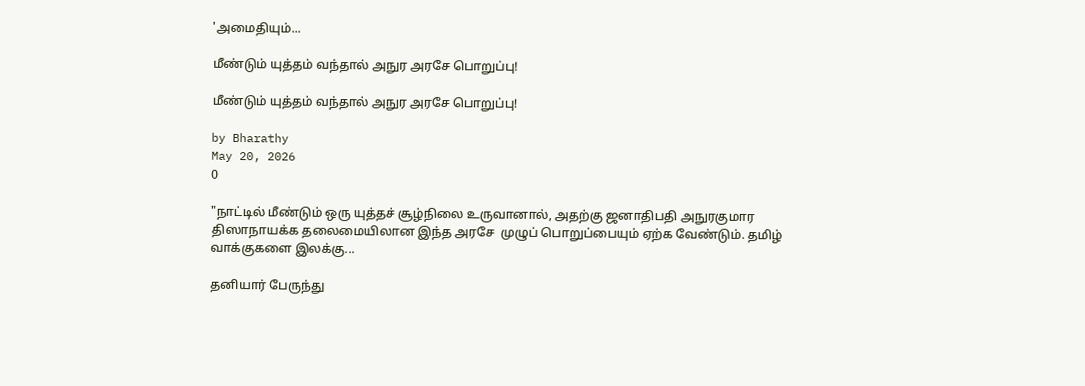'அமைதியும்...

மீண்டும் யுத்தம் வந்தால் அநுர அரசே பொறுப்பு!

மீண்டும் யுத்தம் வந்தால் அநுர அரசே பொறுப்பு!

by Bharathy
May 20, 2026
0

"நாட்டில் மீண்டும் ஒரு யுத்தச் சூழ்நிலை உருவானால், அதற்கு ஜனாதிபதி அநுரகுமார திஸாநாயக்க தலைமையிலான இந்த அரசே  முழுப் பொறுப்பையும் ஏற்க வேண்டும். தமிழ் வாக்குகளை இலக்கு...

தனியார் பேருந்து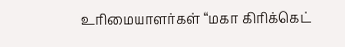உரிமையாளர்கள் “மகா கிரிக்கெட்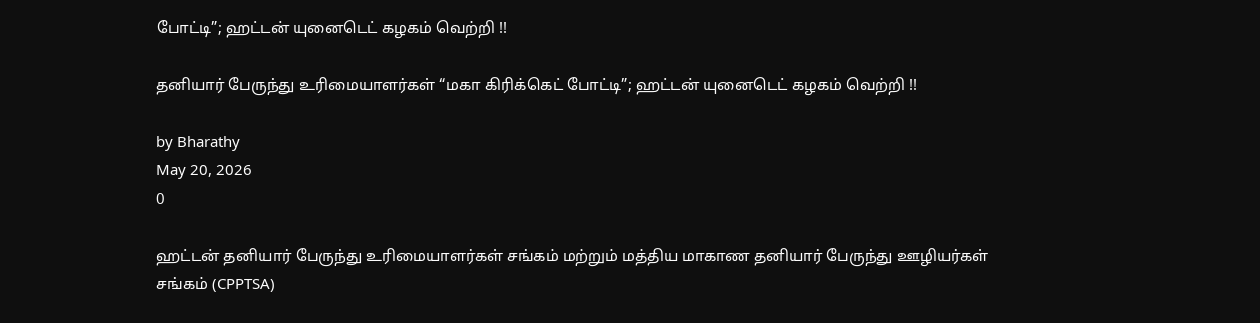போட்டி”; ஹட்டன் யுனைடெட் கழகம் வெற்றி !!

தனியார் பேருந்து உரிமையாளர்கள் “மகா கிரிக்கெட் போட்டி”; ஹட்டன் யுனைடெட் கழகம் வெற்றி !!

by Bharathy
May 20, 2026
0

ஹட்டன் தனியார் பேருந்து உரிமையாளர்கள் சங்கம் மற்றும் மத்திய மாகாண தனியார் பேருந்து ஊழியர்கள் சங்கம் (CPPTSA)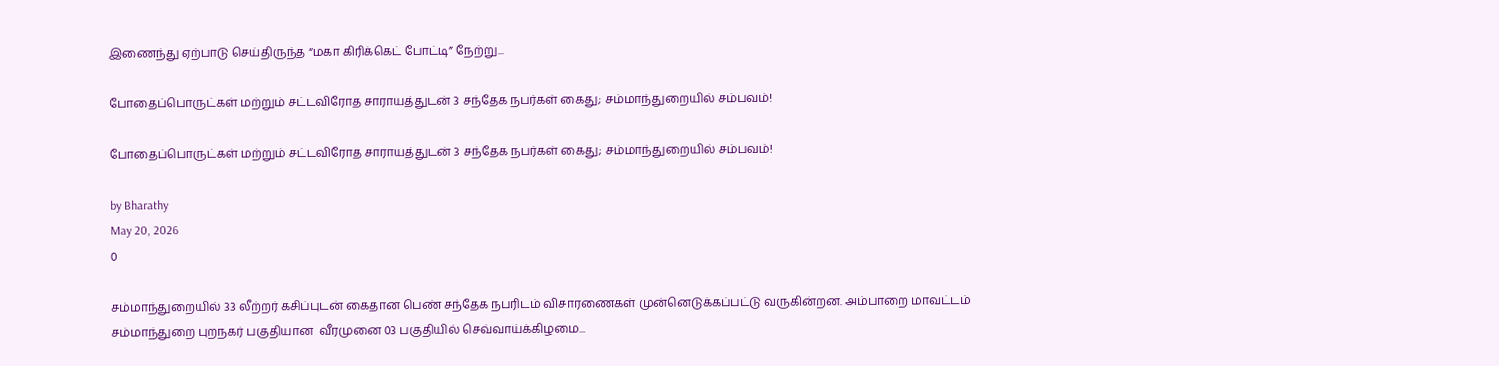இணைந்து ஏற்பாடு செய்திருந்த “மகா கிரிக்கெட் போட்டி” நேற்று...

போதைப்பொருட்கள் மற்றும் சட்டவிரோத சாராயத்துடன் 3 சந்தேக நபர்கள் கைது; சம்மாந்துறையில் சம்பவம்!

போதைப்பொருட்கள் மற்றும் சட்டவிரோத சாராயத்துடன் 3 சந்தேக நபர்கள் கைது; சம்மாந்துறையில் சம்பவம்!

by Bharathy
May 20, 2026
0

சம்மாந்துறையில் 33 லீற்றர் கசிப்புடன் கைதான பெண் சந்தேக நபரிடம் விசாரணைகள் முன்னெடுக்கப்பட்டு வருகின்றன. அம்பாறை மாவட்டம் சம்மாந்துறை புறநகர் பகுதியான  வீரமுனை 03 பகுதியில் செவ்வாய்க்கிழமை...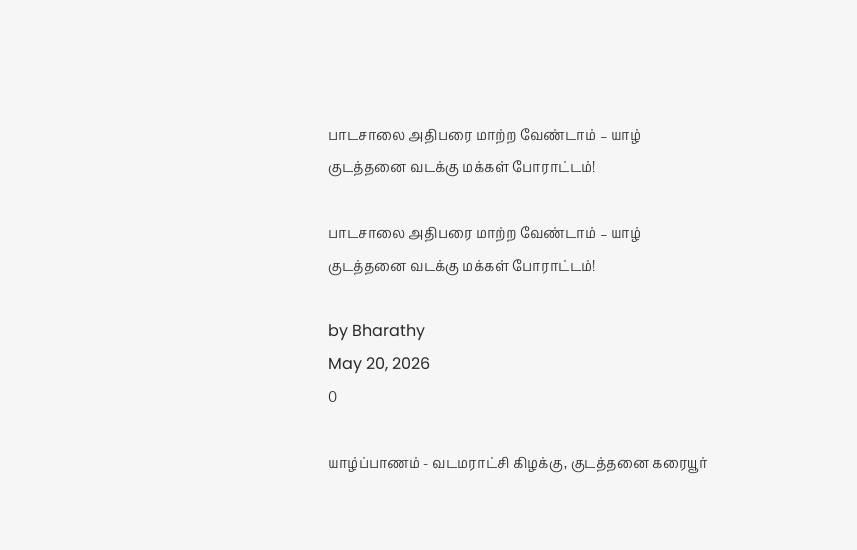பாடசாலை அதிபரை மாற்ற வேண்டாம் – யாழ் குடத்தனை வடக்கு மக்கள் போராட்டம்!

பாடசாலை அதிபரை மாற்ற வேண்டாம் – யாழ் குடத்தனை வடக்கு மக்கள் போராட்டம்!

by Bharathy
May 20, 2026
0

யாழ்ப்பாணம் - வடமராட்சி கிழக்கு, குடத்தனை கரையூர்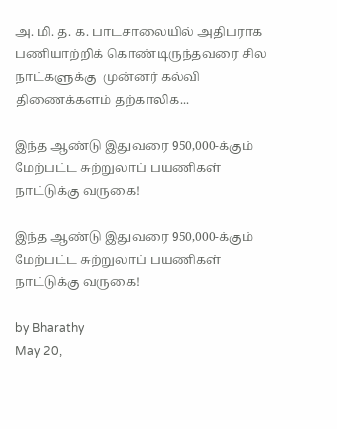அ. மி. த. க. பாடசாலையில் அதிபராக  பணியாற்றிக் கொண்டிருந்தவரை சில நாட்களுக்கு  முன்னர் கல்வி திணைக்களம் தற்காலிக...

இந்த ஆண்டு இதுவரை 950,000-க்கும் மேற்பட்ட சுற்றுலாப் பயணிகள் நாட்டுக்கு வருகை!

இந்த ஆண்டு இதுவரை 950,000-க்கும் மேற்பட்ட சுற்றுலாப் பயணிகள் நாட்டுக்கு வருகை!

by Bharathy
May 20,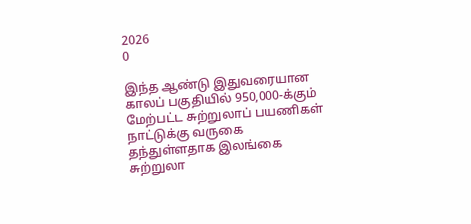2026
0

இந்த ஆண்டு இதுவரையான காலப் பகுதியில் 950,000-க்கும் மேற்பட்ட சுற்றுலாப் பயணிகள் நாட்டுக்கு வருகை தந்துள்ளதாக இலங்கை சுற்றுலா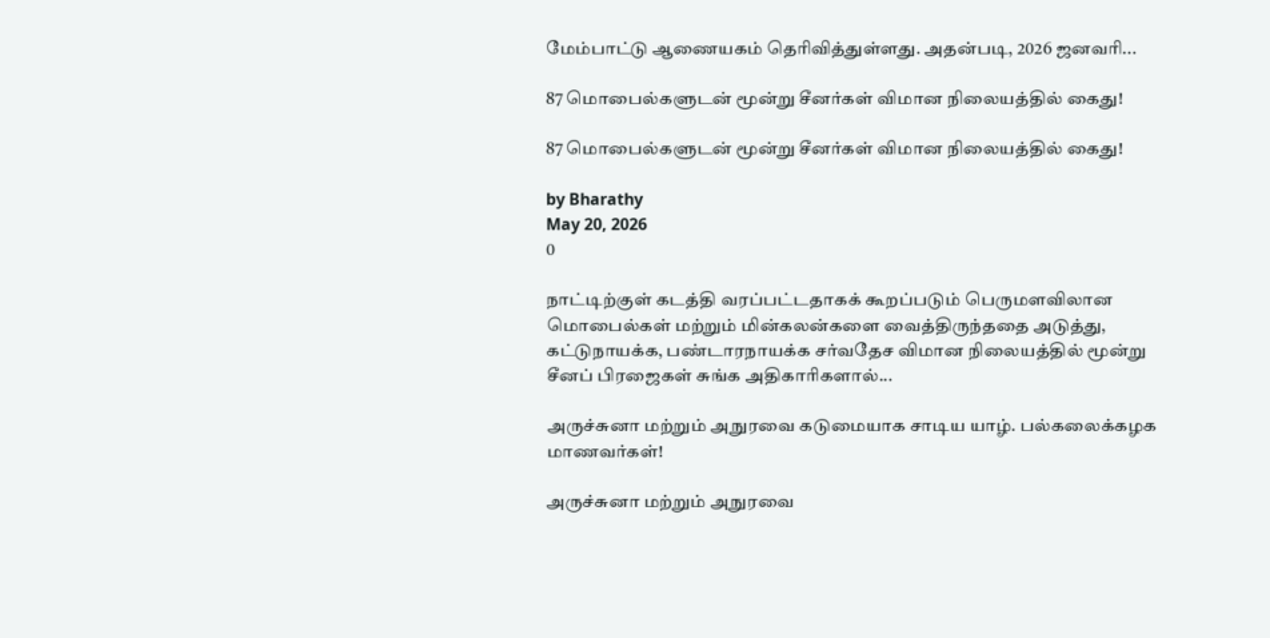மேம்பாட்டு ஆணையகம் தெரிவித்துள்ளது. அதன்படி, 2026 ஜனவரி...

87 மொபைல்களுடன் மூன்று சீனர்கள் விமான நிலையத்தில் கைது!

87 மொபைல்களுடன் மூன்று சீனர்கள் விமான நிலையத்தில் கைது!

by Bharathy
May 20, 2026
0

நாட்டிற்குள் கடத்தி வரப்பட்டதாகக் கூறப்படும் பெருமளவிலான மொபைல்கள் மற்றும் மின்கலன்களை வைத்திருந்ததை அடுத்து, கட்டுநாயக்க, பண்டாரநாயக்க சர்வதேச விமான நிலையத்தில் மூன்று சீனப் பிரஜைகள் சுங்க அதிகாரிகளால்...

அருச்சுனா மற்றும் அநுரவை கடுமையாக சாடிய யாழ். பல்கலைக்கழக மாணவர்கள்!

அருச்சுனா மற்றும் அநுரவை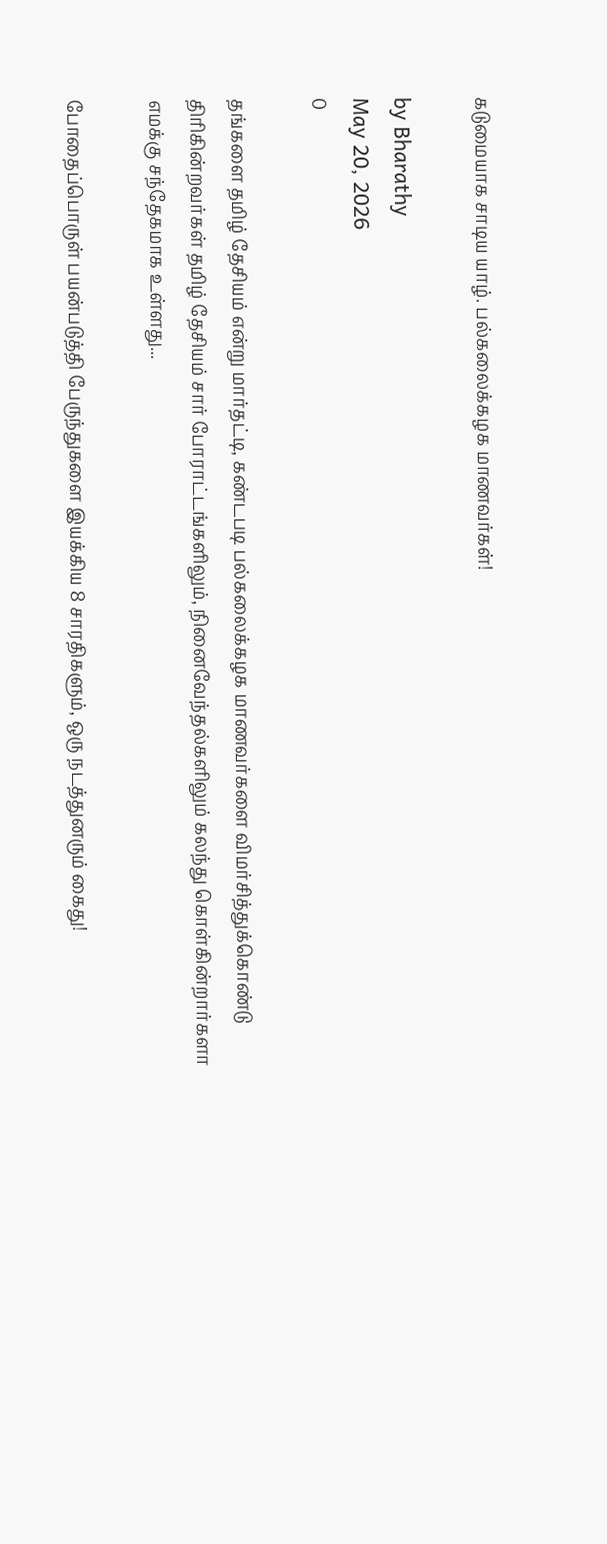கடுமையாக சாடிய யாழ். பல்கலைக்கழக மாணவர்கள்!

by Bharathy
May 20, 2026
0

தங்களை தமிழ் தேசியம் என்று மார்தட்டி, கண்டபடி பல்கலைக்கழக மாணவர்களை விமர்சித்துக்கொண்டு திரிகின்றவர்கள் தமிழ் தேசியம் சார் போராட்டங்களிலும், நினைவேந்தல்களிலும் கலந்து கொள்கின்றார்களா எமக்கு சந்தேகமாக உள்ளது...

போதைப்பொருள் பயன்படுத்தி பேருந்துகளை இயக்கிய 8 சாரதிகளும், ஒரு நடத்துனரும் கைது!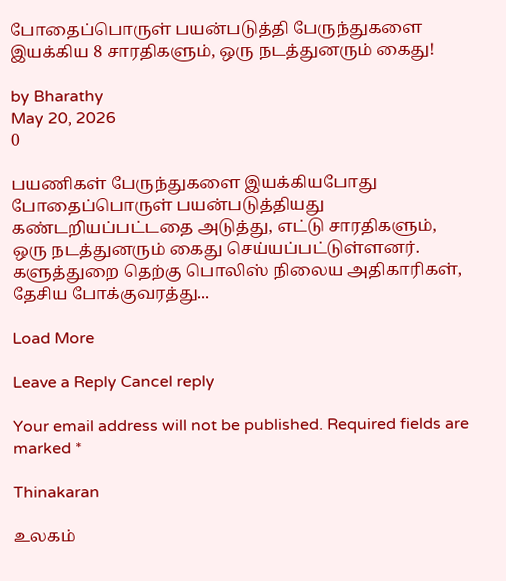போதைப்பொருள் பயன்படுத்தி பேருந்துகளை இயக்கிய 8 சாரதிகளும், ஒரு நடத்துனரும் கைது!

by Bharathy
May 20, 2026
0

பயணிகள் பேருந்துகளை இயக்கியபோது போதைப்பொருள் பயன்படுத்தியது கண்டறியப்பட்டதை அடுத்து, எட்டு சாரதிகளும், ஒரு நடத்துனரும் கைது செய்யப்பட்டுள்ளனர். களுத்துறை தெற்கு பொலிஸ் நிலைய அதிகாரிகள், தேசிய போக்குவரத்து...

Load More

Leave a Reply Cancel reply

Your email address will not be published. Required fields are marked *

Thinakaran

உலகம்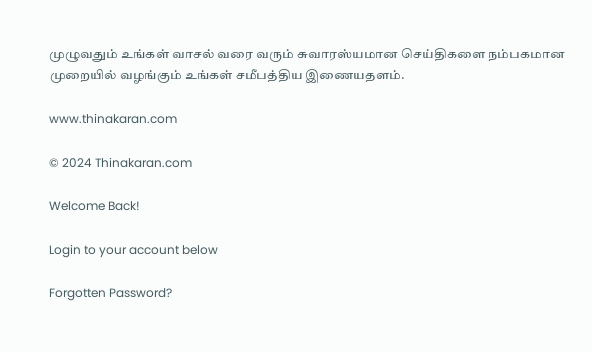முழுவதும் உங்கள் வாசல் வரை வரும் சுவாரஸ்யமான செய்திகளை நம்பகமான முறையில் வழங்கும் உங்கள் சமீபத்திய இணையதளம்.

www.thinakaran.com

© 2024 Thinakaran.com

Welcome Back!

Login to your account below

Forgotten Password?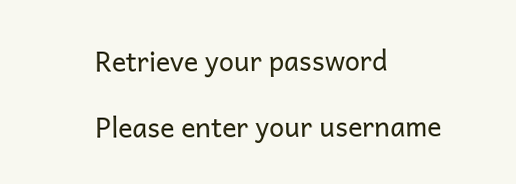Retrieve your password

Please enter your username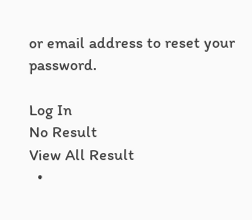or email address to reset your password.

Log In
No Result
View All Result
  •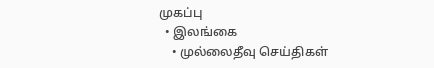முகப்பு
  • இலங்கை
    • முல்லைதீவு செய்திகள்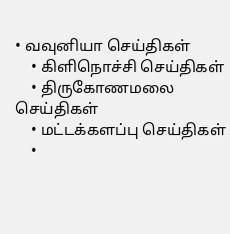• வவுனியா செய்திகள்
    • கிளிநொச்சி செய்திகள்
    • திருகோணமலை செய்திகள்
    • மட்டக்களப்பு செய்திகள்
    •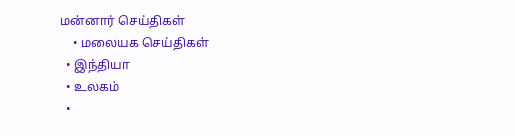மன்னார் செய்திகள்
    • மலையக செய்திகள்
  • இந்தியா
  • உலகம்
  •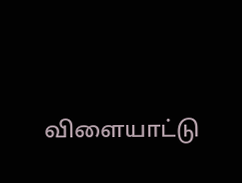விளையாட்டு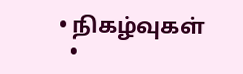• நிகழ்வுகள்
  •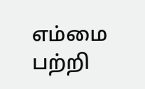எம்மை பற்றி